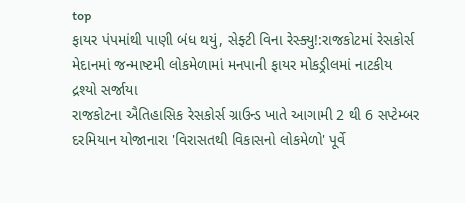top
ફાયર પંપમાંથી પાણી બંધ થયું, સેફ્ટી વિના રેસ્ક્યુ!:રાજકોટમાં રેસકોર્સ મેદાનમાં જન્માષ્ટમી લોકમેળામાં મનપાની ફાયર મોકડ્રીલમાં નાટકીય દ્રશ્યો સર્જાયા
રાજકોટના ઐતિહાસિક રેસકોર્સ ગ્રાઉન્ડ ખાતે આગામી 2 થી 6 સપ્ટેમ્બર દરમિયાન યોજાનારા 'વિરાસતથી વિકાસનો લોકમેળો' પૂર્વે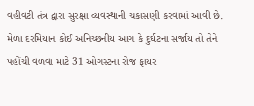વહીવટી તંત્ર દ્વારા સુરક્ષા વ્યવસ્થાની ચકાસણી કરવામાં આવી છે. મેળા દરમિયાન કોઈ અનિચ્છનીય આગ કે દુર્ઘટના સર્જાય તો તેને પહોંચી વળવા માટે 31 ઓગસ્ટના રોજ ફાયર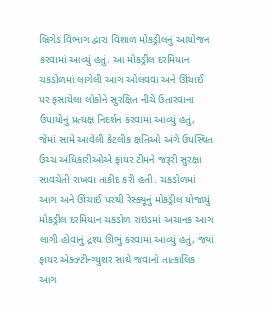બ્રિગેડ વિભાગ દ્વારા વિશાળ મોકડ્રીલનું આયોજન કરવામાં આવ્યું હતું. આ મોકડ્રીલ દરમિયાન ચકડોળમાં લાગેલી આગ ઓલવવા અને ઊંચાઈ પર ફસાયેલા લોકોને સુરક્ષિત નીચે ઉતારવાના ઉપાયોનું પ્રત્યક્ષ નિદર્શન કરવામાં આવ્યું હતું, જેમાં સામે આવેલી કેટલીક ક્ષતિઓ અંગે ઉપસ્થિત ઉચ્ચ અધિકારીઓએ ફાયર ટીમને જરૂરી સુરક્ષા સાવચેતી રાખવા તાકીદ કરી હતી. ચકડોળમાં આગ અને ઊંચાઈ પરથી રેસ્ક્યૂનું મોકડ્રીલ યોજાયું મોકડ્રીલ દરમિયાન ચકડોળ રાઇડમાં અચાનક આગ લાગી હોવાનું દ્રશ્ય ઊભું કરવામાં આવ્યું હતું, જ્યાં ફાયર એક્ઝ્ટીન્ગ્યુશર સાથે જવાનો તાત્કાલિક આગ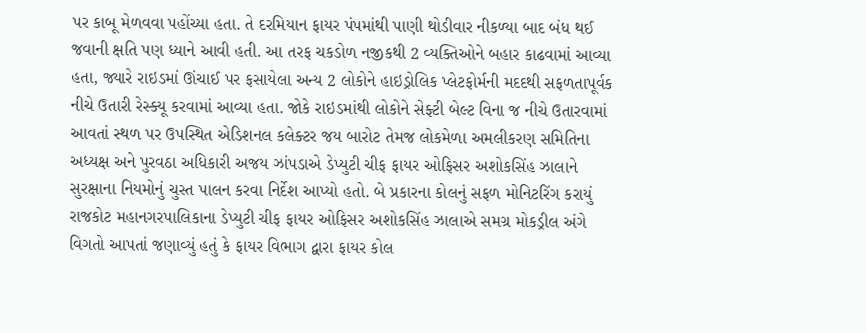પર કાબૂ મેળવવા પહોંચ્યા હતા. તે દરમિયાન ફાયર પંપમાંથી પાણી થોડીવાર નીકળ્યા બાદ બંધ થઈ જવાની ક્ષતિ પણ ધ્યાને આવી હતી. આ તરફ ચકડોળ નજીકથી 2 વ્યક્તિઓને બહાર કાઢવામાં આવ્યા હતા, જ્યારે રાઇડમાં ઊંચાઈ પર ફસાયેલા અન્ય 2 લોકોને હાઇડ્રોલિક પ્લેટફોર્મની મદદથી સફળતાપૂર્વક નીચે ઉતારી રેસ્ક્યૂ કરવામાં આવ્યા હતા. જોકે રાઇડમાંથી લોકોને સેફ્ટી બેલ્ટ વિના જ નીચે ઉતારવામાં આવતાં સ્થળ પર ઉપસ્થિત એડિશનલ કલેક્ટર જય બારોટ તેમજ લોકમેળા અમલીકરણ સમિતિના અધ્યક્ષ અને પુરવઠા અધિકારી અજય ઝાંપડાએ ડેપ્યુટી ચીફ ફાયર ઓફિસર અશોકસિંહ ઝાલાને સુરક્ષાના નિયમોનું ચુસ્ત પાલન કરવા નિર્દેશ આપ્યો હતો. બે પ્રકારના કોલનું સફળ મોનિટરિંગ કરાયું રાજકોટ મહાનગરપાલિકાના ડેપ્યુટી ચીફ ફાયર ઓફિસર અશોકસિંહ ઝાલાએ સમગ્ર મોકડ્રીલ અંગે વિગતો આપતાં જણાવ્યું હતું કે ફાયર વિભાગ દ્વારા ફાયર કોલ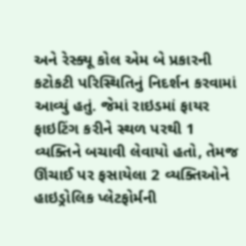અને રેસ્ક્યૂ કોલ એમ બે પ્રકારની કટોકટી પરિસ્થિતિનું નિદર્શન કરવામાં આવ્યું હતું. જેમાં રાઇડમાં ફાયર ફાઇટિંગ કરીને સ્થળ પરથી 1 વ્યક્તિને બચાવી લેવાયો હતો, તેમજ ઊંચાઈ પર ફસાયેલા 2 વ્યક્તિઓને હાઇડ્રોલિક પ્લેટફોર્મની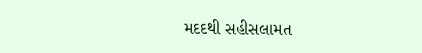મદદથી સહીસલામત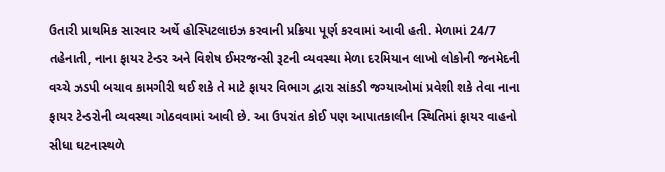ઉતારી પ્રાથમિક સારવાર અર્થે હોસ્પિટલાઇઝ કરવાની પ્રક્રિયા પૂર્ણ કરવામાં આવી હતી. મેળામાં 24/7 તહેનાતી, નાના ફાયર ટેન્ડર અને વિશેષ ઈમરજન્સી રૂટની વ્યવસ્થા મેળા દરમિયાન લાખો લોકોની જનમેદની વચ્ચે ઝડપી બચાવ કામગીરી થઈ શકે તે માટે ફાયર વિભાગ દ્વારા સાંકડી જગ્યાઓમાં પ્રવેશી શકે તેવા નાના ફાયર ટેન્ડરોની વ્યવસ્થા ગોઠવવામાં આવી છે. આ ઉપરાંત કોઈ પણ આપાતકાલીન સ્થિતિમાં ફાયર વાહનો સીધા ઘટનાસ્થળે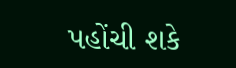પહોંચી શકે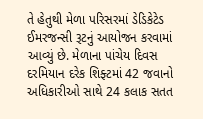તે હેતુથી મેળા પરિસરમાં ડેડિકેટેડ ઈમરજન્સી રૂટનું આયોજન કરવામાં આવ્યું છે. મેળાના પાંચેય દિવસ દરમિયાન દરેક શિફ્ટમાં 42 જવાનો અધિકારીઓ સાથે 24 કલાક સતત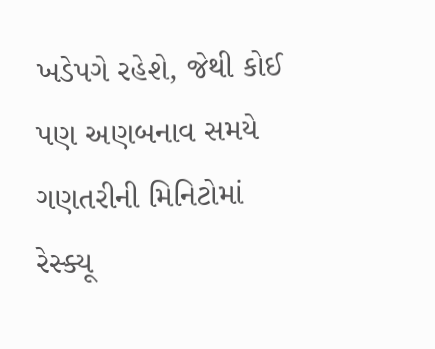ખડેપગે રહેશે, જેથી કોઈ પણ અણબનાવ સમયે ગણતરીની મિનિટોમાં રેસ્ક્યૂ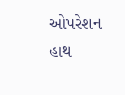ઓપરેશન હાથ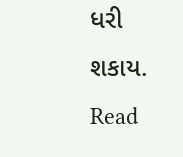ધરી શકાય.
Read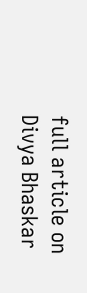full article on Divya Bhaskar